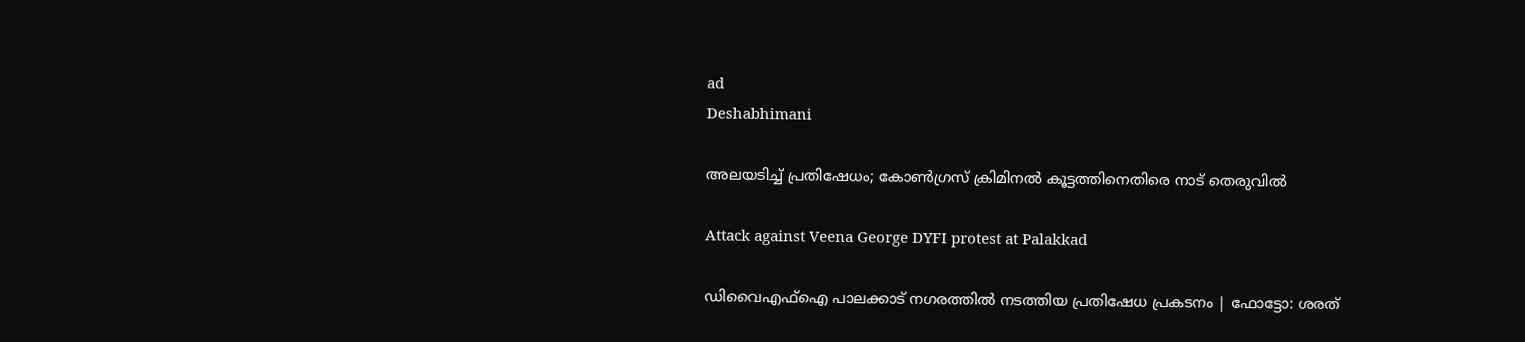ad
Deshabhimani

അലയടിച്ച് പ്രതിഷേധം; കോൺഗ്രസ് ക്രിമിനൽ കൂട്ടത്തിനെതിരെ നാട് തെരുവിൽ

Attack against Veena George DYFI protest at Palakkad

ഡിവൈഎഫ്ഐ പാലക്കാട് നഗരത്തിൽ നടത്തിയ പ്രതിഷേധ പ്രകടനം | ഫോട്ടോ: ശരത്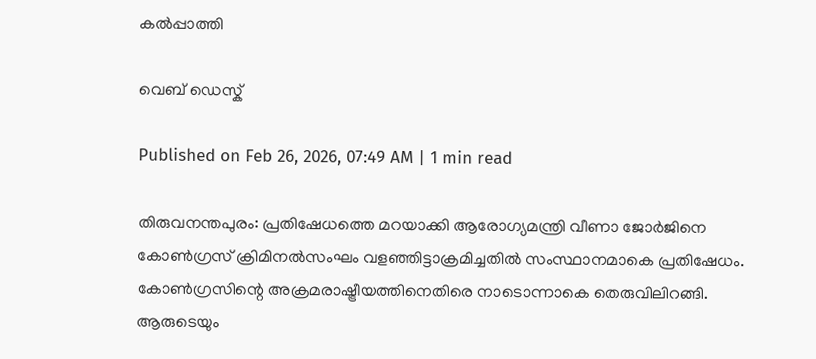കൽപ്പാത്തി

വെബ് ഡെസ്ക്

Published on Feb 26, 2026, 07:49 AM | 1 min read

തിരുവനന്തപുരം: പ്രതിഷേധത്തെ മറയാക്കി ആരോഗ്യമന്ത്രി വീണാ ജോർജിനെ കോൺഗ്രസ് ക്രിമിനൽസംഘം വളഞ്ഞിട്ടാക്രമിച്ചതിൽ സംസ്ഥാനമാകെ പ്രതിഷേധം. കോൺഗ്രസിന്റെ അക്രമരാഷ്ട്രീയത്തിനെതിരെ നാടൊന്നാകെ തെരുവിലിറങ്ങി. ആരുടെയും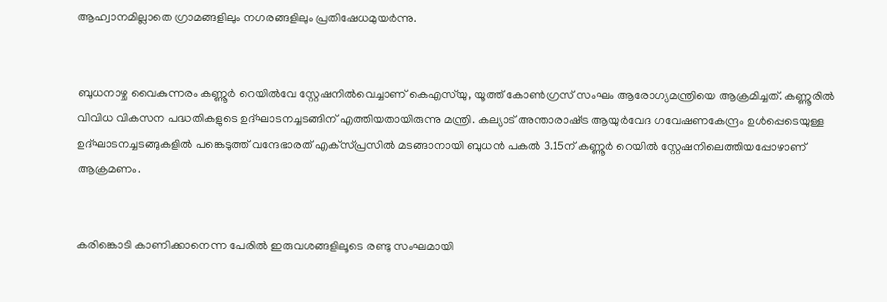ആഹ്വാനമില്ലാതെ ഗ്രാമങ്ങളിലും നഗരങ്ങളിലും പ്രതിഷേധമുയർന്നു.


ബുധനാഴ്ച വൈകുന്നരം കണ്ണൂർ റെയിൽവേ സ്റ്റേഷനിൽവെച്ചാണ് കെഎസ്‌യു, യൂത്ത്‌ കോൺഗ്രസ്‌ സംഘം ആരോഗ്യമന്ത്രിയെ ആക്രമിച്ചത്. കണ്ണൂരിൽ വിവിധ വികസന പദ്ധതികളുടെ ഉദ്‌ഘാടനച്ചടങ്ങിന്‌ എത്തിയതായിരുന്നു മന്ത്രി. കല്യാട്‌ അന്താരാഷ്‌ട്ര ആയുർവേദ ഗവേഷണകേന്ദ്രം ഉൾപ്പെടെയുള്ള ഉദ്‌ഘാടനച്ചടങ്ങുകളിൽ പങ്കെടുത്ത്‌ വന്ദേഭാരത്‌ എക്‌സ്‌പ്രസിൽ മടങ്ങാനായി ബുധൻ പകൽ 3.15ന്‌ കണ്ണൂർ റെയിൽ സ്റ്റേഷനിലെത്തിയപ്പോഴാണ്‌ ആക്രമണം.


കരിങ്കൊടി കാണിക്കാനെന്ന പേരിൽ ഇരുവശങ്ങളിലൂടെ രണ്ടു സംഘമായി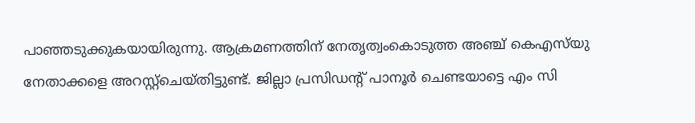പാഞ്ഞടുക്കുകയായിരുന്നു. ആക്രമണത്തിന്‌ നേതൃത്വംകൊടുത്ത അഞ്ച്‌ കെഎസ്‌യു നേതാക്കളെ അറസ്റ്റ്‌ചെയ്‌തിട്ടുണ്ട്. ജില്ലാ പ്രസിഡന്റ്‌ പാനൂർ ചെണ്ടയാട്ടെ എം സി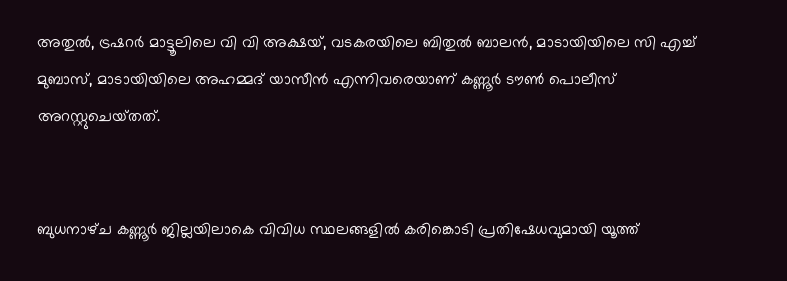അതുൽ, ട്രഷറർ മാട്ടൂലിലെ വി വി അക്ഷയ്‌, വടകരയിലെ ബിതുൽ ബാലൻ, മാടായിയിലെ സി എച്ച്‌ മുബാസ്‌, മാടായിയിലെ അഹമ്മദ്‌ യാസീൻ എന്നിവരെയാണ്‌ കണ്ണൂർ ട‍ൗൺ പൊലീസ്‌ അറസ്റ്റുചെയ്‌തത്‌.


ബുധനാഴ്‌ച കണ്ണൂർ ജില്ലയിലാകെ വിവിധ സ്ഥലങ്ങളിൽ കരിങ്കൊടി പ്രതിഷേധവുമായി യൂത്ത്‌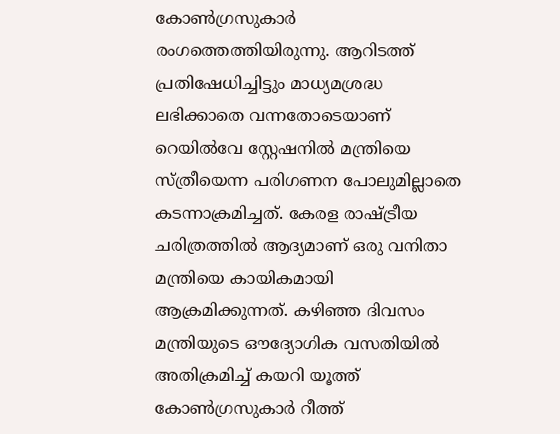കോൺഗ്രസുകാർ രംഗത്തെത്തിയിരുന്നു. ആറിടത്ത്‌ പ്രതിഷേധിച്ചിട്ടും മാധ്യമശ്രദ്ധ ലഭിക്കാതെ വന്നതോടെയാണ്‌ റെയിൽവേ സ്റ്റേഷനിൽ മന്ത്രിയെ സ്‌ത്രീയെന്ന പരിഗണന പോലുമില്ലാതെ കടന്നാക്രമിച്ചത്‌. കേരള രാഷ്‌ട്രീയ ചരിത്രത്തിൽ ആദ്യമാണ് ഒരു വനിതാ മന്ത്രിയെ കായികമായി ആക്രമിക്കുന്നത്‌. കഴിഞ്ഞ ദിവസം മന്ത്രിയുടെ ഔദ്യോഗിക വസതിയിൽ അതിക്രമിച്ച് കയറി യൂത്ത് കോൺഗ്രസുകാർ റീത്ത്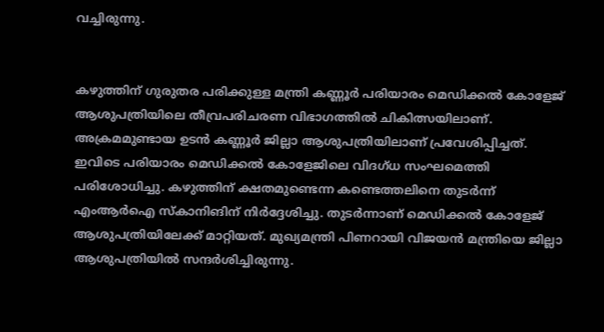വച്ചിരുന്നു.


കഴുത്തിന്‌ ഗുരുതര പരിക്കുള്ള മന്ത്രി കണ്ണൂർ പരിയാരം മെഡിക്കൽ കോളേജ് ആശുപത്രിയിലെ തീവ്രപരിചരണ വിഭാഗത്തിൽ ചികിത്സയിലാണ്. അക്രമമുണ്ടായ ഉടൻ കണ്ണൂർ ജില്ലാ ആശുപത്രിയിലാണ് പ്രവേശിപ്പിച്ചത്. ഇവിടെ പരിയാരം മെഡിക്കൽ കോളേജിലെ വിദഗ്‌ധ സംഘമെത്തി പരിശോധിച്ചു. കഴുത്തിന്‌ ക്ഷതമുണ്ടെന്ന കണ്ടെത്തലിനെ തുടർന്ന്‌ എംആർഐ സ്‌കാനിങിന്‌ നിർദ്ദേശിച്ചു. തുടർന്നാണ് മെഡിക്കൽ കോളേജ് ആശുപത്രിയിലേക്ക് മാറ്റിയത്. മുഖ്യമന്ത്രി പിണറായി വിജയൻ മന്ത്രിയെ ജില്ലാ ആശുപത്രിയിൽ സന്ദർശിച്ചിരുന്നു.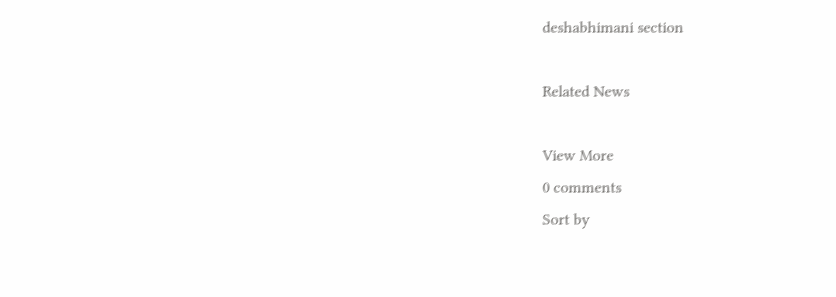deshabhimani section

Related News

View More
0 comments
Sort by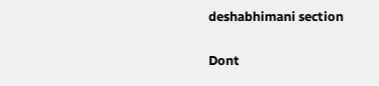deshabhimani section

Dont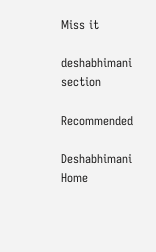Miss it

deshabhimani section

Recommended

Deshabhimani
Home